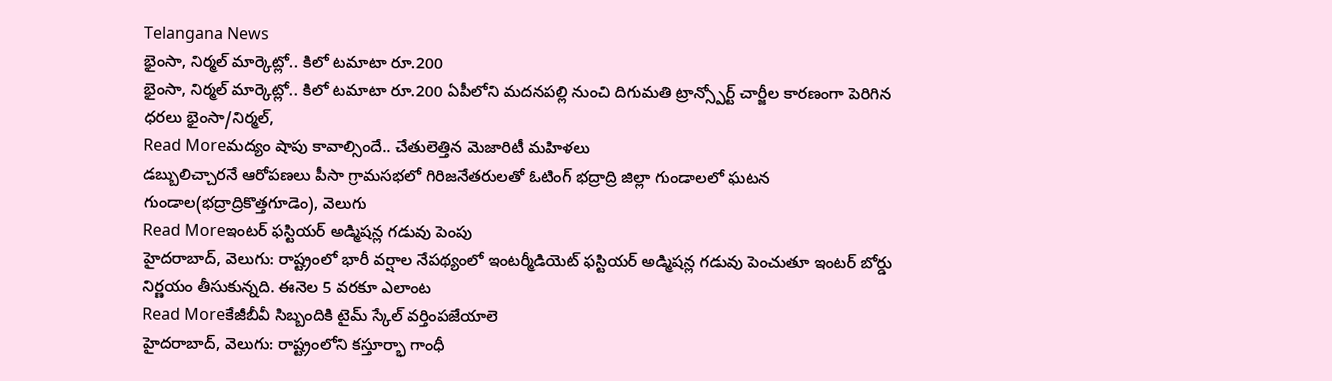Telangana News
భైంసా, నిర్మల్ మార్కెట్లో.. కిలో టమాటా రూ.200
భైంసా, నిర్మల్ మార్కెట్లో.. కిలో టమాటా రూ.200 ఏపీలోని మదనపల్లి నుంచి దిగుమతి ట్రాన్స్పోర్ట్ చార్జీల కారణంగా పెరిగిన ధరలు భైంసా/నిర్మల్,
Read Moreమద్యం షాపు కావాల్సిందే.. చేతులెత్తిన మెజారిటీ మహిళలు
డబ్బులిచ్చారనే ఆరోపణలు పీసా గ్రామసభలో గిరిజనేతరులతో ఓటింగ్ భద్రాద్రి జిల్లా గుండాలలో ఘటన గుండాల(భద్రాద్రికొత్తగూడెం), వెలుగు
Read Moreఇంటర్ ఫస్టియర్ అడ్మిషన్ల గడువు పెంపు
హైదరాబాద్, వెలుగు: రాష్ట్రంలో భారీ వర్షాల నేపథ్యంలో ఇంటర్మీడియెట్ ఫస్టియర్ అడ్మిషన్ల గడువు పెంచుతూ ఇంటర్ బోర్డు నిర్ణయం తీసుకున్నది. ఈనెల 5 వరకూ ఎలాంట
Read Moreకేజీబీవీ సిబ్బందికి టైమ్ స్కేల్ వర్తింపజేయాలె
హైదరాబాద్, వెలుగు: రాష్ట్రంలోని కస్తూర్భా గాంధీ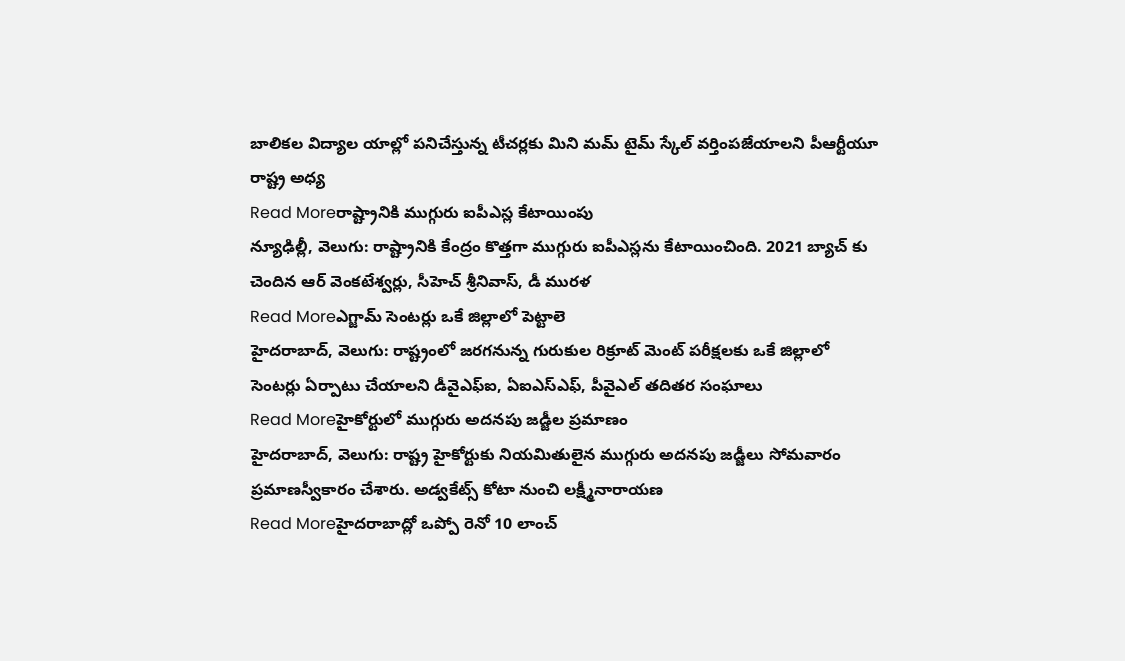బాలికల విద్యాల యాల్లో పనిచేస్తున్న టీచర్లకు మిని మమ్ టైమ్ స్కేల్ వర్తింపజేయాలని పీఆర్టీయూ రాష్ట్ర అధ్య
Read Moreరాష్ట్రానికి ముగ్గురు ఐపీఎస్ల కేటాయింపు
న్యూఢిల్లీ, వెలుగు: రాష్ట్రానికి కేంద్రం కొత్తగా ముగ్గురు ఐపీఎస్లను కేటాయించింది. 2021 బ్యాచ్ కు చెందిన ఆర్ వెంకటేశ్వర్లు, సీహెచ్ శ్రీనివాస్, డీ మురళ
Read Moreఎగ్జామ్ సెంటర్లు ఒకే జిల్లాలో పెట్టాలె
హైదరాబాద్, వెలుగు: రాష్ట్రంలో జరగనున్న గురుకుల రిక్రూట్ మెంట్ పరీక్షలకు ఒకే జిల్లాలో సెంటర్లు ఏర్పాటు చేయాలని డీవైఎఫ్ఐ, ఏఐఎస్ఎఫ్, పీవైఎల్ తదితర సంఘాలు
Read Moreహైకోర్టులో ముగ్గురు అదనపు జడ్జీల ప్రమాణం
హైదరాబాద్, వెలుగు: రాష్ట్ర హైకోర్టుకు నియమితులైన ముగ్గురు అదనపు జడ్జీలు సోమవారం ప్రమాణస్వీకారం చేశారు. అడ్వకేట్స్ కోటా నుంచి లక్ష్మీనారాయణ
Read Moreహైదరాబాద్లో ఒప్పో రెనో 10 లాంచ్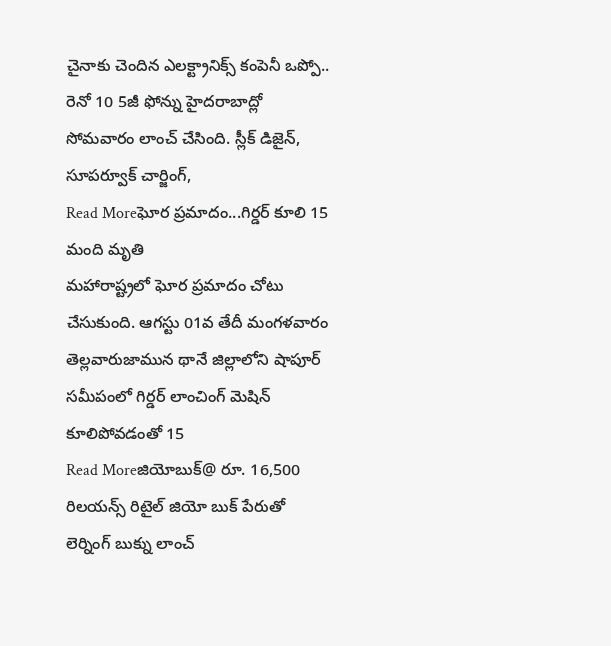చైనాకు చెందిన ఎలక్ట్రానిక్స్ కంపెనీ ఒప్పో.. రెనో 10 5జీ ఫోన్ను హైదరాబాద్లో సోమవారం లాంచ్ చేసింది. స్లీక్ డిజైన్, సూపర్వూక్ చార్జింగ్,
Read Moreఘోర ప్రమాదం...గిర్డర్ కూలి 15 మంది మృతి
మహారాష్ట్రలో ఘోర ప్రమాదం చోటు చేసుకుంది. ఆగస్టు 01వ తేదీ మంగళవారం తెల్లవారుజామున థానే జిల్లాలోని షాపూర్ సమీపంలో గిర్డర్ లాంచింగ్ మెషిన్ కూలిపోవడంతో 15
Read Moreజియోబుక్@ రూ. 16,500
రిలయన్స్ రిటైల్ జియో బుక్ పేరుతో లెర్నింగ్ బుక్ను లాంచ్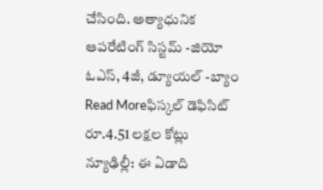చేసింది. అత్యాధునిక ఆపరేటింగ్ సిస్టమ్ -జియో ఓఎస్, 4జీ, డ్యూయల్ -బ్యాం
Read Moreఫిస్కల్ డెఫిసిట్ రూ.4.51 లక్షల కోట్లు
న్యూఢిల్లీ: ఈ ఏడాది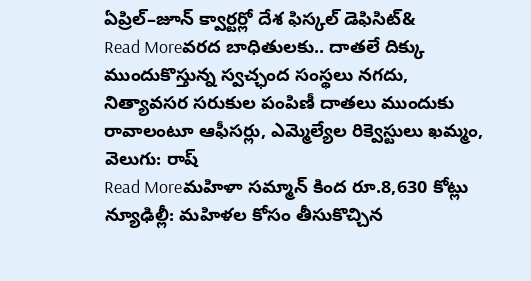ఏప్రిల్–జూన్ క్వార్టర్లో దేశ ఫిస్కల్ డెఫిసిట్&
Read Moreవరద బాధితులకు.. దాతలే దిక్కు
ముందుకొస్తున్న స్వచ్ఛంద సంస్థలు నగదు, నిత్యావసర సరుకుల పంపిణీ దాతలు ముందుకు రావాలంటూ ఆఫీసర్లు, ఎమ్మెల్యేల రిక్వెస్టులు ఖమ్మం, వెలుగు: రాష్
Read Moreమహిళా సమ్మాన్ కింద రూ.8,630 కోట్లు
న్యూఢిల్లీ: మహిళల కోసం తీసుకొచ్చిన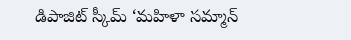డిపాజిట్ స్కీమ్ ‘మహిళా సమ్మాన్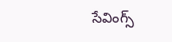సేవింగ్స్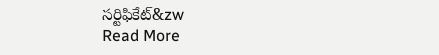సర్టిఫికేట్&zw
Read More